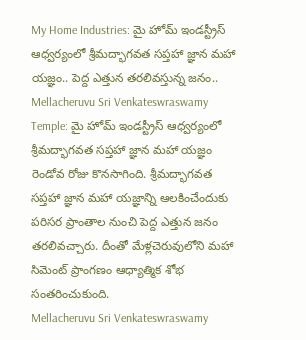My Home Industries: మై హోమ్ ఇండస్ట్రీస్ ఆధ్వర్యంలో శ్రీమద్భాగవత సప్తహా జ్ఞాన మహా యజ్ఞం.. పెద్ద ఎత్తున తరలివస్తున్న జనం..
Mellacheruvu Sri Venkateswraswamy Temple: మై హోమ్ ఇండస్ట్రీస్ ఆధ్వర్యంలో శ్రీమద్భాగవత సప్తహా జ్ఞాన మహా యజ్ఞం రెండోవ రోజు కొనసాగింది. శ్రీమద్భాగవత సప్తహా జ్ఞాన మహా యజ్ఞాన్ని ఆలకించేందుకు పరిసర ప్రాంతాల నుంచి పెద్ద ఎత్తున జనం తరలివచ్చారు. దీంతో మేళ్లచెరువులోని మహా సిమెంట్ ప్రాంగణం ఆధ్యాత్మిక శోభ సంతరించుకుంది.
Mellacheruvu Sri Venkateswraswamy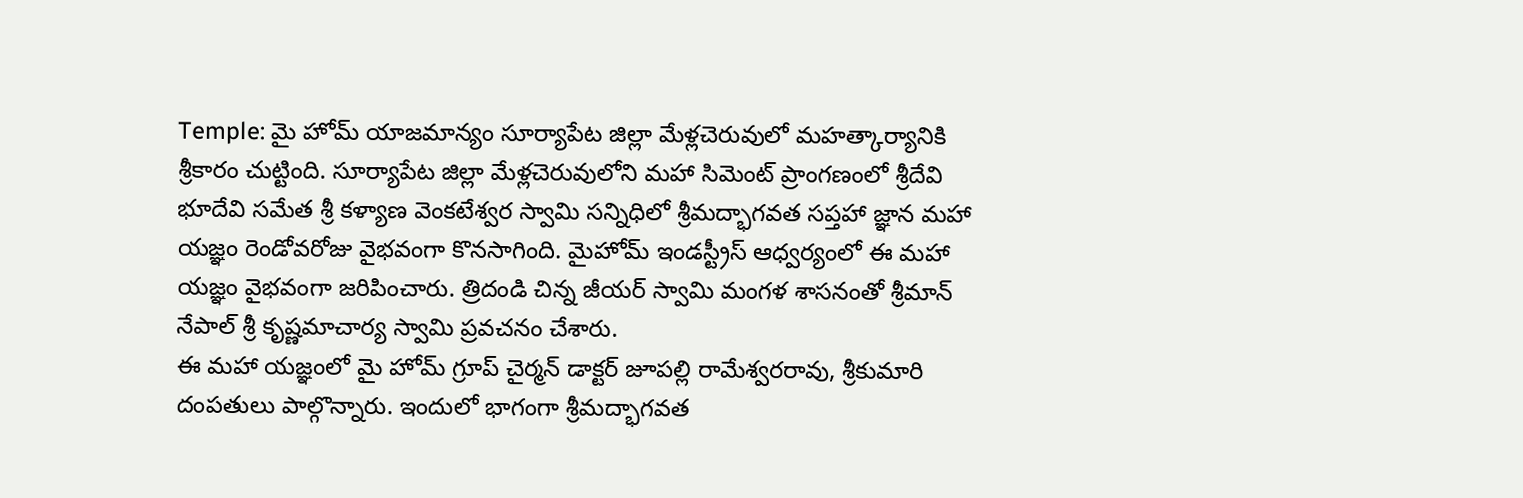Temple: మై హోమ్ యాజమాన్యం సూర్యాపేట జిల్లా మేళ్లచెరువులో మహత్కార్యానికి శ్రీకారం చుట్టింది. సూర్యాపేట జిల్లా మేళ్లచెరువులోని మహా సిమెంట్ ప్రాంగణంలో శ్రీదేవి భూదేవి సమేత శ్రీ కళ్యాణ వెంకటేశ్వర స్వామి సన్నిధిలో శ్రీమద్భాగవత సప్తహా జ్ఞాన మహా యజ్ఞం రెండోవరోజు వైభవంగా కొనసాగింది. మైహోమ్ ఇండస్ట్రీస్ ఆధ్వర్యంలో ఈ మహా యజ్ఞం వైభవంగా జరిపించారు. త్రిదండి చిన్న జీయర్ స్వామి మంగళ శాసనంతో శ్రీమాన్ నేపాల్ శ్రీ కృష్ణమాచార్య స్వామి ప్రవచనం చేశారు.
ఈ మహా యజ్ఞంలో మై హోమ్ గ్రూప్ చైర్మన్ డాక్టర్ జూపల్లి రామేశ్వరరావు, శ్రీకుమారి దంపతులు పాల్గొన్నారు. ఇందులో భాగంగా శ్రీమద్భాగవత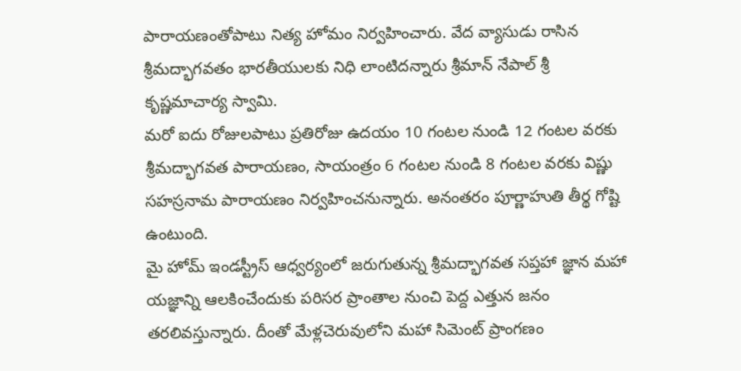పారాయణంతోపాటు నిత్య హోమం నిర్వహించారు. వేద వ్యాసుడు రాసిన శ్రీమద్భాగవతం భారతీయులకు నిధి లాంటిదన్నారు శ్రీమాన్ నేపాల్ శ్రీ కృష్ణమాచార్య స్వామి.
మరో ఐదు రోజులపాటు ప్రతిరోజు ఉదయం 10 గంటల నుండి 12 గంటల వరకు శ్రీమద్భాగవత పారాయణం, సాయంత్రం 6 గంటల నుండి 8 గంటల వరకు విష్ణు సహస్రనామ పారాయణం నిర్వహించనున్నారు. అనంతరం పూర్ణాహుతి తీర్థ గోష్టి ఉంటుంది.
మై హోమ్ ఇండస్ట్రీస్ ఆధ్వర్యంలో జరుగుతున్న శ్రీమద్భాగవత సప్తహా జ్ఞాన మహా యజ్ఞాన్ని ఆలకించేందుకు పరిసర ప్రాంతాల నుంచి పెద్ద ఎత్తున జనం తరలివస్తున్నారు. దీంతో మేళ్లచెరువులోని మహా సిమెంట్ ప్రాంగణం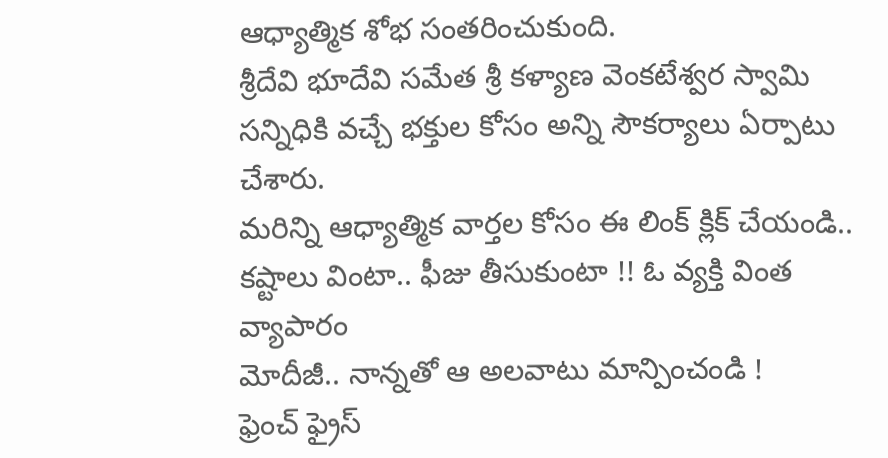ఆధ్యాత్మిక శోభ సంతరించుకుంది.
శ్రీదేవి భూదేవి సమేత శ్రీ కళ్యాణ వెంకటేశ్వర స్వామి సన్నిధికి వచ్చే భక్తుల కోసం అన్ని సౌకర్యాలు ఏర్పాటు చేశారు.
మరిన్ని ఆధ్యాత్మిక వార్తల కోసం ఈ లింక్ క్లిక్ చేయండి..
కష్టాలు వింటా.. ఫీజు తీసుకుంటా !! ఓ వ్యక్తి వింత వ్యాపారం
మోదీజీ.. నాన్నతో ఆ అలవాటు మాన్పించండి !
ఫ్రెంచ్ ఫ్రైస్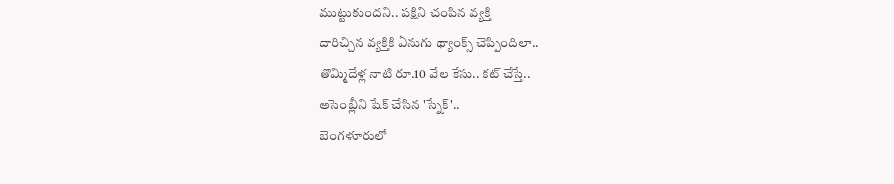ముట్టుకుందని.. పక్షిని చంపిన వ్యక్తి
దారిచ్చిన వ్యక్తికి ఏనుగు థ్యాంక్స్ చెప్పిందిలా..
తొమ్మిదేళ్ల నాటి రూ.10 వేల కేసు.. కట్ చేస్తే..
అసెంబ్లీని షేక్ చేసిన 'స్నేక్'..
బెంగళూరులో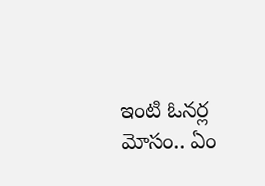ఇంటి ఓనర్ల మోసం.. ఏం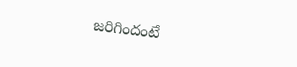జరిగిందంటే